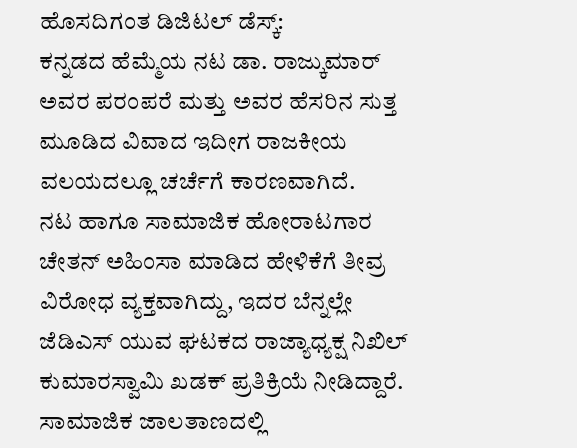ಹೊಸದಿಗಂತ ಡಿಜಿಟಲ್ ಡೆಸ್ಕ್:
ಕನ್ನಡದ ಹೆಮ್ಮೆಯ ನಟ ಡಾ. ರಾಜ್ಕುಮಾರ್ ಅವರ ಪರಂಪರೆ ಮತ್ತು ಅವರ ಹೆಸರಿನ ಸುತ್ತ ಮೂಡಿದ ವಿವಾದ ಇದೀಗ ರಾಜಕೀಯ ವಲಯದಲ್ಲೂ ಚರ್ಚೆಗೆ ಕಾರಣವಾಗಿದೆ.
ನಟ ಹಾಗೂ ಸಾಮಾಜಿಕ ಹೋರಾಟಗಾರ ಚೇತನ್ ಅಹಿಂಸಾ ಮಾಡಿದ ಹೇಳಿಕೆಗೆ ತೀವ್ರ ವಿರೋಧ ವ್ಯಕ್ತವಾಗಿದ್ದು, ಇದರ ಬೆನ್ನಲ್ಲೇ ಜೆಡಿಎಸ್ ಯುವ ಘಟಕದ ರಾಜ್ಯಾಧ್ಯಕ್ಷ ನಿಖಿಲ್ ಕುಮಾರಸ್ವಾಮಿ ಖಡಕ್ ಪ್ರತಿಕ್ರಿಯೆ ನೀಡಿದ್ದಾರೆ.
ಸಾಮಾಜಿಕ ಜಾಲತಾಣದಲ್ಲಿ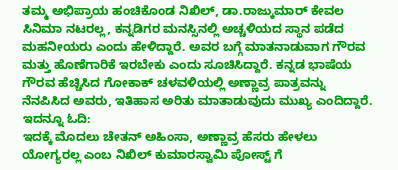ತಮ್ಮ ಅಭಿಪ್ರಾಯ ಹಂಚಿಕೊಂಡ ನಿಖಿಲ್, ಡಾ.ರಾಜ್ಕುಮಾರ್ ಕೇವಲ ಸಿನಿಮಾ ನಟರಲ್ಲ, ಕನ್ನಡಿಗರ ಮನಸ್ಸಿನಲ್ಲಿ ಅಚ್ಚಳಿಯದ ಸ್ಥಾನ ಪಡೆದ ಮಹನೀಯರು ಎಂದು ಹೇಳಿದ್ದಾರೆ. ಅವರ ಬಗ್ಗೆ ಮಾತನಾಡುವಾಗ ಗೌರವ ಮತ್ತು ಹೊಣೆಗಾರಿಕೆ ಇರಬೇಕು ಎಂದು ಸೂಚಿಸಿದ್ದಾರೆ. ಕನ್ನಡ ಭಾಷೆಯ ಗೌರವ ಹೆಚ್ಚಿಸಿದ ಗೋಕಾಕ್ ಚಳವಳಿಯಲ್ಲಿ ಅಣ್ಣಾವ್ರ ಪಾತ್ರವನ್ನು ನೆನಪಿಸಿದ ಅವರು, ಇತಿಹಾಸ ಅರಿತು ಮಾತಾಡುವುದು ಮುಖ್ಯ ಎಂದಿದ್ದಾರೆ.
ಇದನ್ನೂ ಓದಿ:
ಇದಕ್ಕೆ ಮೊದಲು ಚೇತನ್ ಅಹಿಂಸಾ, ಅಣ್ಣಾವ್ರ ಹೆಸರು ಹೇಳಲು ಯೋಗ್ಯರಲ್ಲ ಎಂಬ ನಿಖಿಲ್ ಕುಮಾರಸ್ವಾಮಿ ಪೋಸ್ಟ್ ಗೆ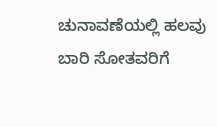ಚುನಾವಣೆಯಲ್ಲಿ ಹಲವು ಬಾರಿ ಸೋತವರಿಗೆ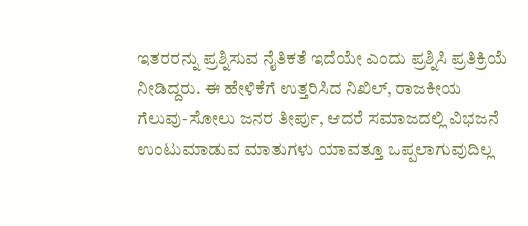ಇತರರನ್ನು ಪ್ರಶ್ನಿಸುವ ನೈತಿಕತೆ ಇದೆಯೇ ಎಂದು ಪ್ರಶ್ನಿಸಿ ಪ್ರತಿಕ್ರಿಯೆ ನೀಡಿದ್ದರು. ಈ ಹೇಳಿಕೆಗೆ ಉತ್ತರಿಸಿದ ನಿಖಿಲ್, ರಾಜಕೀಯ ಗೆಲುವು-ಸೋಲು ಜನರ ತೀರ್ಪು, ಆದರೆ ಸಮಾಜದಲ್ಲಿ ವಿಭಜನೆ ಉಂಟುಮಾಡುವ ಮಾತುಗಳು ಯಾವತ್ತೂ ಒಪ್ಪಲಾಗುವುದಿಲ್ಲ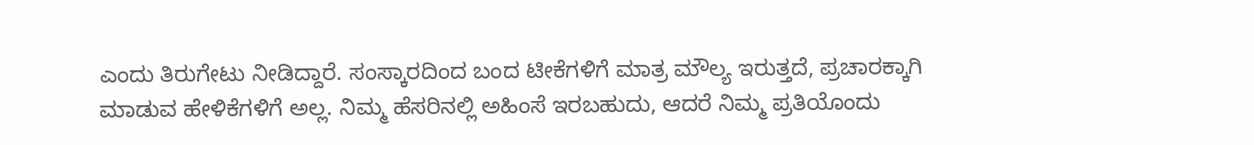ಎಂದು ತಿರುಗೇಟು ನೀಡಿದ್ದಾರೆ. ಸಂಸ್ಕಾರದಿಂದ ಬಂದ ಟೀಕೆಗಳಿಗೆ ಮಾತ್ರ ಮೌಲ್ಯ ಇರುತ್ತದೆ, ಪ್ರಚಾರಕ್ಕಾಗಿ ಮಾಡುವ ಹೇಳಿಕೆಗಳಿಗೆ ಅಲ್ಲ. ನಿಮ್ಮ ಹೆಸರಿನಲ್ಲಿ ಅಹಿಂಸೆ ಇರಬಹುದು, ಆದರೆ ನಿಮ್ಮ ಪ್ರತಿಯೊಂದು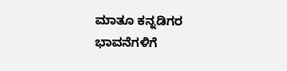ಮಾತೂ ಕನ್ನಡಿಗರ ಭಾವನೆಗಳಿಗೆ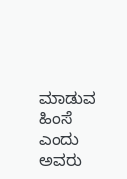ಮಾಡುವ ಹಿಂಸೆ ಎಂದು ಅವರು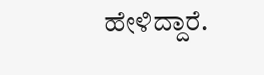ಹೇಳಿದ್ದಾರೆ.